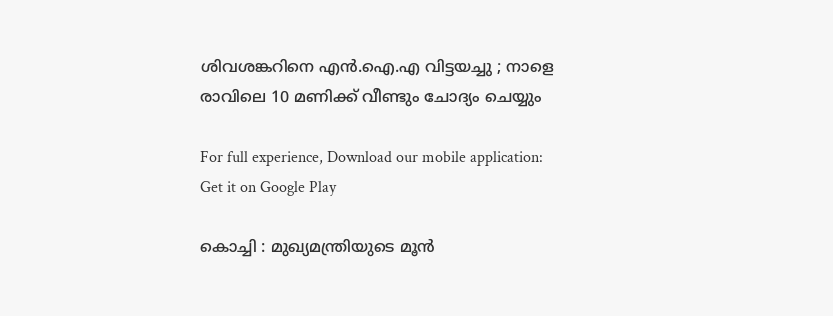ശിവശങ്കറിനെ എന്‍.ഐ.എ വിട്ടയച്ചു ; നാളെ രാവിലെ 10 മണിക്ക് വീണ്ടും ചോദ്യം ചെയ്യും

For full experience, Download our mobile application:
Get it on Google Play

കൊച്ചി : മുഖ്യമന്ത്രിയുടെ മൂന്‍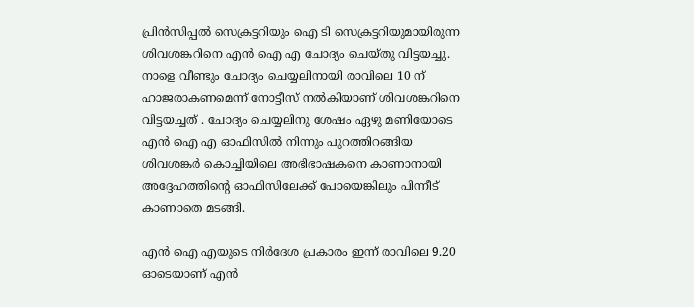പ്രിന്‍സിപ്പല്‍ സെക്രട്ടറിയും ഐ ടി സെക്രട്ടറിയുമായിരുന്ന ശിവശങ്കറിനെ എന്‍ ഐ എ ചോദ്യം ചെയ്തു വിട്ടയച്ചു. നാളെ വീണ്ടും ചോദ്യം ചെയ്യലിനായി രാവിലെ 10 ന് ഹാജരാകണമെന്ന് നോട്ടീസ് നല്‍കിയാണ് ശിവശങ്കറിനെ വിട്ടയച്ചത് . ചോദ്യം ചെയ്യലിനു ശേഷം ഏഴു മണിയോടെ എന്‍ ഐ എ ഓഫിസില്‍ നിന്നും പുറത്തിറങ്ങിയ ശിവശങ്കര്‍ കൊച്ചിയിലെ അഭിഭാഷകനെ കാണാനായി അദ്ദേഹത്തിന്റെ ഓഫിസിലേക്ക് പോയെങ്കിലും പിന്നീട് കാണാതെ മടങ്ങി.

എന്‍ ഐ എയുടെ നിര്‍ദേശ പ്രകാരം ഇന്ന് രാവിലെ 9.20 ഓടെയാണ് എന്‍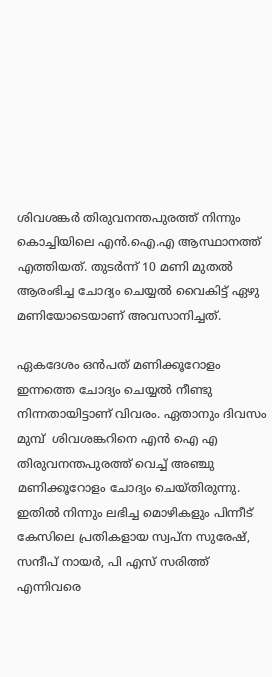ശിവശങ്കര്‍ തിരുവനന്തപുരത്ത് നിന്നും കൊച്ചിയിലെ എന്‍.ഐ.എ ആസ്ഥാനത്ത് എത്തിയത്. തുടര്‍ന്ന് 10 മണി മുതല്‍ ആരംഭിച്ച ചോദ്യം ചെയ്യല്‍ വൈകിട്ട് ഏഴു മണിയോടെയാണ് അവസാനിച്ചത്‌.

ഏകദേശം ഒന്‍പത് മണിക്കൂറോളം ഇന്നത്തെ ചോദ്യം ചെയ്യല്‍ നീണ്ടു നിന്നതായിട്ടാണ് വിവരം. ഏതാനും ദിവസം മുമ്പ്  ശിവശങ്കറിനെ എന്‍ ഐ എ തിരുവനന്തപുരത്ത് വെച്ച്‌ അഞ്ചു മണിക്കൂറോളം ചോദ്യം ചെയ്തിരുന്നു. ഇതില്‍ നിന്നും ലഭിച്ച മൊഴികളും പിന്നീട് കേസിലെ പ്രതികളായ സ്വപ്‌ന സുരേഷ്, സന്ദീപ് നായര്‍, പി എസ് സരിത്ത് എന്നിവരെ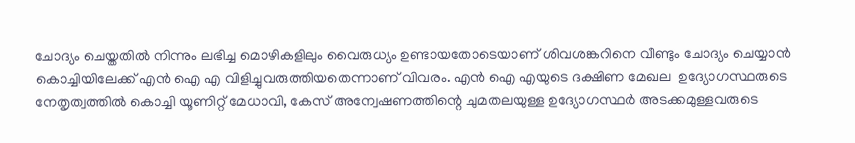ചോദ്യം ചെയ്തതില്‍ നിന്നും ലഭിച്ച മൊഴികളിലും വൈരുധ്യം ഉണ്ടായതോടെയാണ് ശിവശങ്കറിനെ വീണ്ടും ചോദ്യം ചെയ്യാന്‍ കൊച്ചിയിലേക്ക് എന്‍ ഐ എ വിളിച്ചുവരുത്തിയതെന്നാണ് വിവരം. എന്‍ ഐ എയുടെ ദക്ഷിണ മേഖല  ഉദ്യോഗസ്ഥരുടെ നേതൃത്വത്തില്‍ കൊച്ചി യൂണിറ്റ് മേധാവി, കേസ് അന്വേഷണത്തിന്റെ ചുമതലയുള്ള ഉദ്യോഗസ്ഥര്‍ അടക്കമുള്ളവരുടെ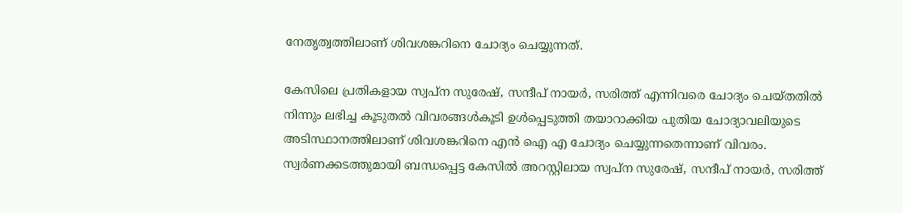നേതൃത്വത്തിലാണ് ശിവശങ്കറിനെ ചോദ്യം ചെയ്യുന്നത്.

കേസിലെ പ്രതികളായ സ്വപ്‌ന സുരേഷ്, സന്ദീപ് നായര്‍, സരിത്ത് എന്നിവരെ ചോദ്യം ചെയ്തതില്‍ നിന്നും ലഭിച്ച കൂടുതല്‍ വിവരങ്ങള്‍കൂടി ഉള്‍പ്പെടുത്തി തയാറാക്കിയ പുതിയ ചോദ്യാവലിയുടെ അടിസ്ഥാനത്തിലാണ് ശിവശങ്കറിനെ എന്‍ ഐ എ ചോദ്യം ചെയ്യുന്നതെന്നാണ് വിവരം. സ്വര്‍ണക്കടത്തുമായി ബന്ധപ്പെട്ട കേസില്‍ അറസ്റ്റിലായ സ്വപ്‌ന സുരേഷ്, സന്ദീപ് നായര്‍, സരിത്ത്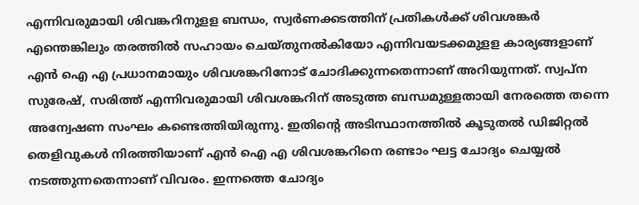എന്നിവരുമായി ശിവങ്കറിനുളള ബന്ധം, സ്വര്‍ണക്കടത്തിന് പ്രതികള്‍ക്ക് ശിവശങ്കര്‍ എന്തെങ്കിലും തരത്തില്‍ സഹായം ചെയ്തുനല്‍കിയോ എന്നിവയടക്കമുളള കാര്യങ്ങളാണ് എന്‍ ഐ എ പ്രധാനമായും ശിവശങ്കറിനോട് ചോദിക്കുന്നതെന്നാണ് അറിയുന്നത്. സ്വപ്‌ന സുരേഷ്, സരിത്ത് എന്നിവരുമായി ശിവശങ്കറിന് അടുത്ത ബന്ധമുള്ളതായി നേരത്തെ തന്നെ അന്വേഷണ സംഘം കണ്ടെത്തിയിരുന്നു. ഇതിന്റെ അടിസ്ഥാനത്തില്‍ കൂടുതല്‍ ഡിജിറ്റല്‍ തെളിവുകള്‍ നിരത്തിയാണ് എന്‍ ഐ എ ശിവശങ്കറിനെ രണ്ടാം ഘട്ട ചോദ്യം ചെയ്യല്‍ നടത്തുന്നതെന്നാണ് വിവരം. ഇന്നത്തെ ചോദ്യം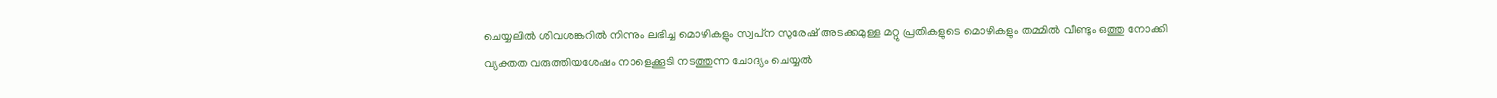ചെയ്യലില്‍ ശിവശങ്കറില്‍ നിന്നും ലഭിച്ച മൊഴികളും സ്വപ്‌ന സുരേഷ് അടക്കമുള്ള മറ്റു പ്രതികളുടെ മൊഴികളും തമ്മില്‍ വീണ്ടും ഒത്തു നോക്കി വ്യക്തത വരുത്തിയശേഷം നാളെക്കൂടി നടത്തുന്ന ചോദ്യം ചെയ്യല്‍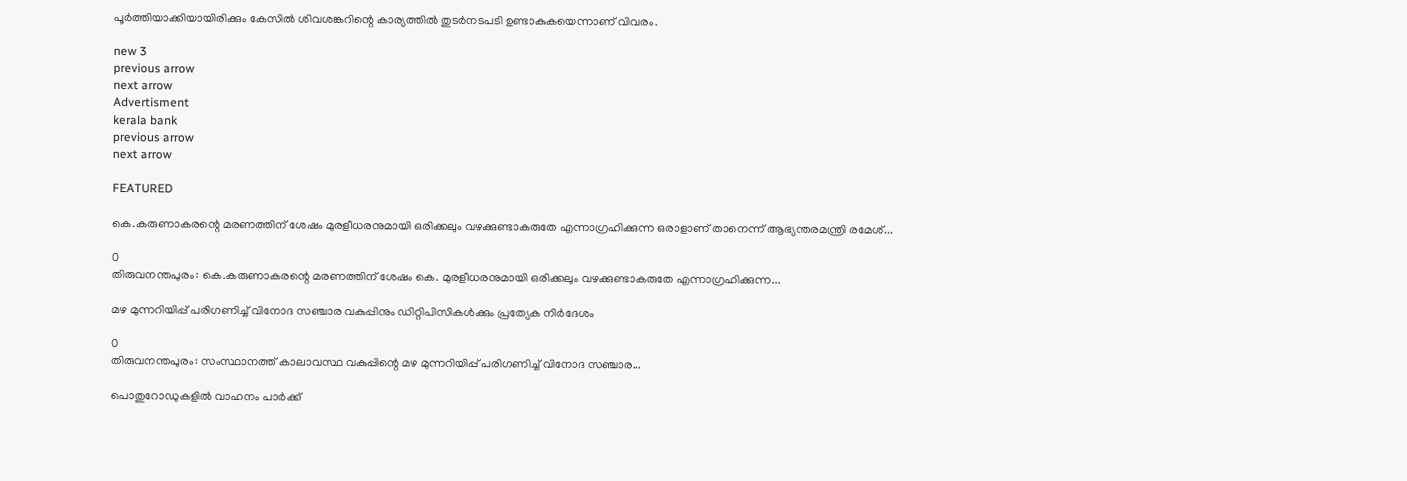പൂര്‍ത്തിയാക്കിയായിരിക്കും കേസില്‍ ശിവശങ്കറിന്റെ കാര്യത്തില്‍ തുടര്‍നടപടി ഉണ്ടാകുകയെന്നാണ് വിവരം.

new 3
previous arrow
next arrow
Advertisment
kerala bank
previous arrow
next arrow

FEATURED

കെ.കരുണാകരന്റെ മരണത്തിന് ശേഷം മുരളീധരനുമായി ഒരിക്കലും വഴക്കുണ്ടാകരുതേ എന്നാഗ്രഹിക്കുന്ന ഒരാളാണ് താനെന്ന് ആഭ്യന്തരമന്ത്രി രമേശ്...

0
തിരുവനന്തപുരം: കെ.കരുണാകരന്റെ മരണത്തിന് ശേഷം കെ. മുരളീധരനുമായി ഒരിക്കലും വഴക്കുണ്ടാകരുതേ എന്നാഗ്രഹിക്കുന്ന...

മഴ മുന്നറിയിപ്പ് പരിഗണിച്ച് വിനോദ സഞ്ചാര വകുപ്പിനും ഡിറ്റിപിസികൾക്കും പ്രത്യേക നിർദേശം

0
തിരുവനന്തപുരം: സംസ്ഥാനത്ത് കാലാവസ്ഥ വകുപ്പിന്റെ മഴ മുന്നറിയിപ്പ് പരിഗണിച്ച് വിനോദ സഞ്ചാര...

പൊതുറോഡുകളിൽ വാഹനം പാർക്ക്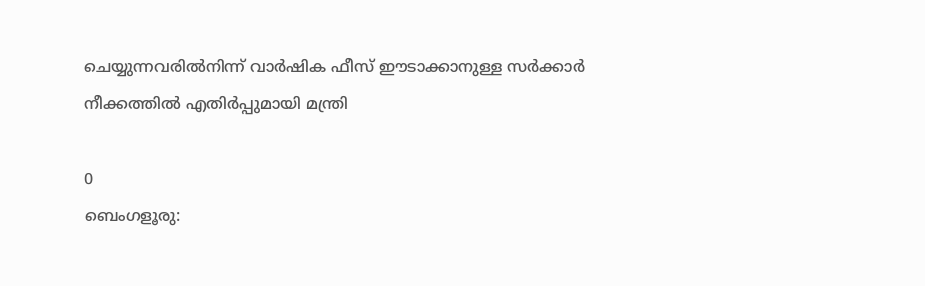ചെയ്യുന്നവരിൽനിന്ന് വാർഷിക ഫീസ് ഈടാക്കാനുള്ള സർക്കാർ നീക്കത്തിൽ എതിർപ്പുമായി മന്ത്രി

0
ബെംഗളൂരു: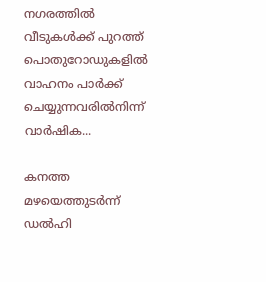നഗരത്തിൽ വീടുകൾക്ക് പുറത്ത് പൊതുറോഡുകളിൽ വാഹനം പാർക്ക് ചെയ്യുന്നവരിൽനിന്ന് വാർഷിക...

കനത്ത മഴയെത്തുടർന്ന് ഡൽഹി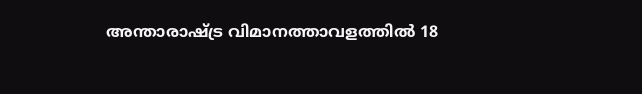അന്താരാഷ്ട്ര വിമാനത്താവളത്തിൽ 18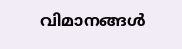വിമാനങ്ങൾ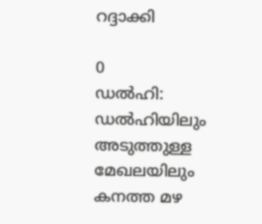റദ്ദാക്കി

0
ഡൽഹി: ഡൽഹിയിലും അടുത്തുള്ള മേഖലയിലും കനത്ത മഴ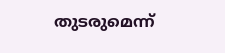തുടരുമെന്ന്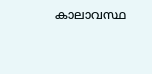കാലാവസ്ഥ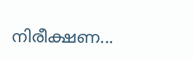നിരീക്ഷണ...